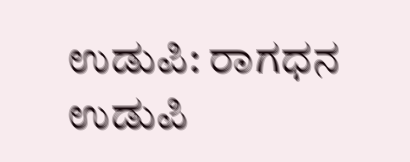ಉಡುಪಿ: ರಾಗಧನ ಉಡುಪಿ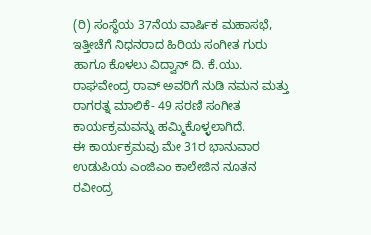(ರಿ) ಸಂಸ್ಥೆಯ 37ನೆಯ ವಾರ್ಷಿಕ ಮಹಾಸಭೆ, ಇತ್ತೀಚೆಗೆ ನಿಧನರಾದ ಹಿರಿಯ ಸಂಗೀತ ಗುರು ಹಾಗೂ ಕೊಳಲು ವಿದ್ವಾನ್ ದಿ. ಕೆ.ಯು. ರಾಘವೇಂದ್ರ ರಾವ್ ಅವರಿಗೆ ನುಡಿ ನಮನ ಮತ್ತು ರಾಗರತ್ನ ಮಾಲಿಕೆ- 49 ಸರಣಿ ಸಂಗೀತ ಕಾರ್ಯಕ್ರಮವನ್ನು ಹಮ್ಮಿಕೊಳ್ಳಲಾಗಿದೆ.
ಈ ಕಾರ್ಯಕ್ರಮವು ಮೇ 31ರ ಭಾನುವಾರ ಉಡುಪಿಯ ಎಂಜಿಎಂ ಕಾಲೇಜಿನ ನೂತನ ರವೀಂದ್ರ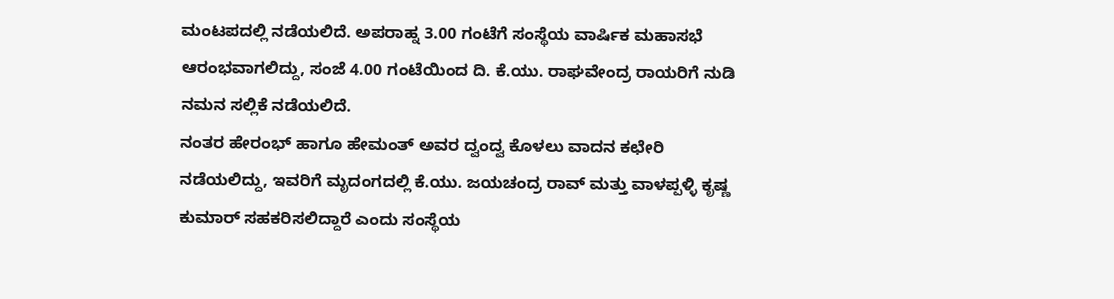ಮಂಟಪದಲ್ಲಿ ನಡೆಯಲಿದೆ. ಅಪರಾಹ್ನ 3.00 ಗಂಟೆಗೆ ಸಂಸ್ಥೆಯ ವಾರ್ಷಿಕ ಮಹಾಸಭೆ ಆರಂಭವಾಗಲಿದ್ದು, ಸಂಜೆ 4.00 ಗಂಟೆಯಿಂದ ದಿ. ಕೆ.ಯು. ರಾಘವೇಂದ್ರ ರಾಯರಿಗೆ ನುಡಿ ನಮನ ಸಲ್ಲಿಕೆ ನಡೆಯಲಿದೆ.
ನಂತರ ಹೇರಂಭ್ ಹಾಗೂ ಹೇಮಂತ್ ಅವರ ದ್ವಂದ್ವ ಕೊಳಲು ವಾದನ ಕಛೇರಿ ನಡೆಯಲಿದ್ದು, ಇವರಿಗೆ ಮೃದಂಗದಲ್ಲಿ ಕೆ.ಯು. ಜಯಚಂದ್ರ ರಾವ್ ಮತ್ತು ವಾಳಪ್ಪಳ್ಳಿ ಕೃಷ್ಣ ಕುಮಾರ್ ಸಹಕರಿಸಲಿದ್ದಾರೆ ಎಂದು ಸಂಸ್ಥೆಯ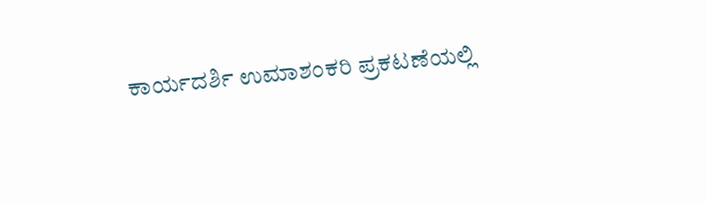ಕಾರ್ಯದರ್ಶಿ ಉಮಾಶಂಕರಿ ಪ್ರಕಟಣೆಯಲ್ಲಿ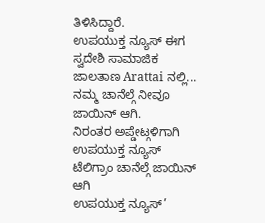ತಿಳಿಸಿದ್ದಾರೆ.
ಉಪಯುಕ್ತ ನ್ಯೂಸ್ ಈಗ ಸ್ವದೇಶಿ ಸಾಮಾಜಿಕ ಜಾಲತಾಣ Arattai ನಲ್ಲಿ... ನಮ್ಮ ಚಾನೆಲ್ಗೆ ನೀವೂ ಜಾಯಿನ್ ಆಗಿ.
ನಿರಂತರ ಅಪ್ಡೇಟ್ಗಳಿಗಾಗಿ ಉಪಯುಕ್ತ ನ್ಯೂಸ್ ಟೆಲಿಗ್ರಾಂ ಚಾನೆಲ್ಗೆ ಜಾಯಿನ್ ಆಗಿ
ಉಪಯುಕ್ತ ನ್ಯೂಸ್’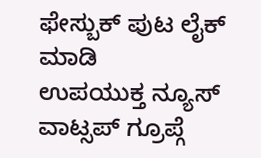ಫೇಸ್ಬುಕ್ ಪುಟ ಲೈಕ್ ಮಾಡಿ
ಉಪಯುಕ್ತ ನ್ಯೂಸ್ ವಾಟ್ಸಪ್ ಗ್ರೂಪ್ಗೆ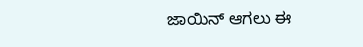ಜಾಯಿನ್ ಆಗಲು ಈ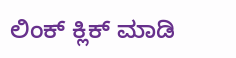ಲಿಂಕ್ ಕ್ಲಿಕ್ ಮಾಡಿ